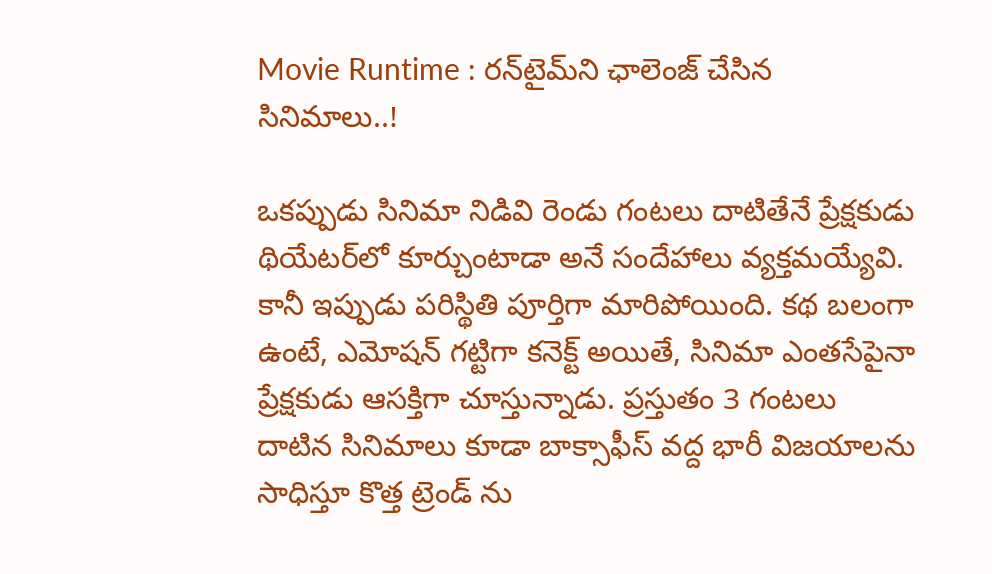Movie Runtime : రన్‌టైమ్‌ని ఛాలెంజ్ చేసిన సినిమాలు..!

ఒకప్పుడు సినిమా నిడివి రెండు గంటలు దాటితేనే ప్రేక్షకుడు థియేటర్‌లో కూర్చుంటాడా అనే సందేహాలు వ్యక్తమయ్యేవి. కానీ ఇప్పుడు పరిస్థితి పూర్తిగా మారిపోయింది. కథ బలంగా ఉంటే, ఎమోషన్ గట్టిగా కనెక్ట్ అయితే, సినిమా ఎంతసేపైనా ప్రేక్షకుడు ఆసక్తిగా చూస్తున్నాడు. ప్రస్తుతం 3 గంటలు దాటిన సినిమాలు కూడా బాక్సాఫీస్ వద్ద భారీ విజయాలను సాధిస్తూ కొత్త ట్రెండ్ ను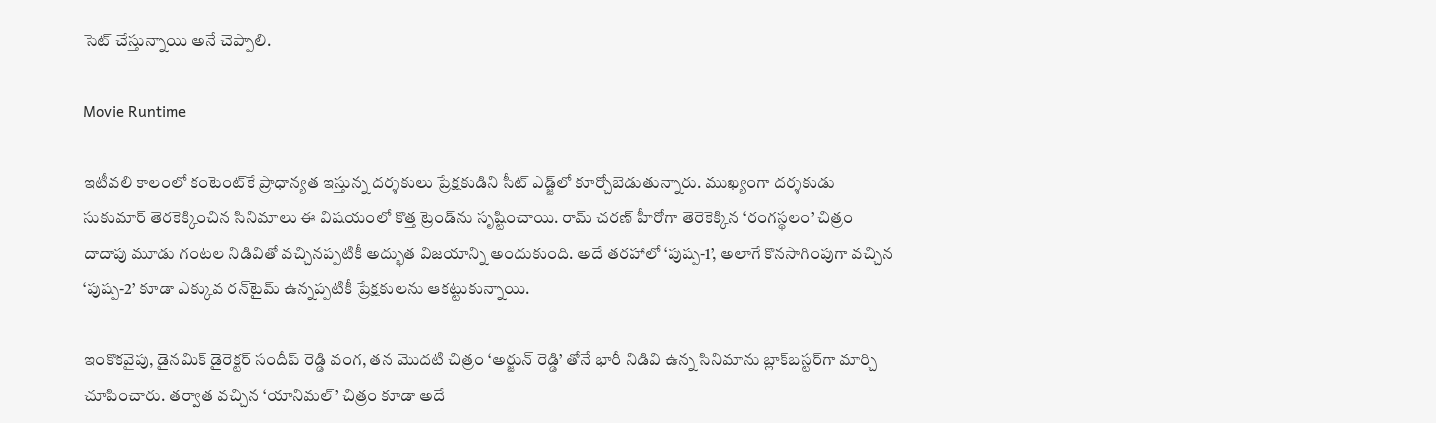సెట్ చేస్తున్నాయి అనే చెప్పాలి.

Movie Runtime

ఇటీవలి కాలంలో కంటెంట్‌కే ప్రాధాన్యత ఇస్తున్న దర్శకులు ప్రేక్షకుడిని సీట్ ఎడ్జ్‌లో కూర్చోబెడుతున్నారు. ముఖ్యంగా దర్శకుడు సుకుమార్ తెరకెక్కించిన సినిమాలు ఈ విషయంలో కొత్త ట్రెండ్‌ను సృష్టించాయి. రామ్ చరణ్ హీరోగా తెరెకెక్కిన ‘రంగస్థలం’ చిత్రం దాదాపు మూడు గంటల నిడివితో వచ్చినప్పటికీ అద్భుత విజయాన్ని అందుకుంది. అదే తరహాలో ‘పుష్ప-1’, అలాగే కొనసాగింపుగా వచ్చిన ‘పుష్ప-2’ కూడా ఎక్కువ రన్‌టైమ్ ఉన్నప్పటికీ ప్రేక్షకులను ఆకట్టుకున్నాయి.

ఇంకొకవైపు, డైనమిక్ డైరెక్టర్ సందీప్ రెడ్డి వంగ, తన మొదటి చిత్రం ‘అర్జున్ రెడ్డి’ తోనే భారీ నిడివి ఉన్న సినిమాను బ్లాక్‌బస్టర్‌గా మార్చి చూపించారు. తర్వాత వచ్చిన ‘యానిమల్’ చిత్రం కూడా అదే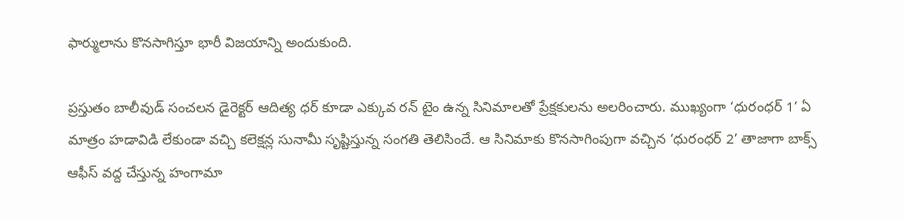ఫార్ములాను కొనసాగిస్తూ భారీ విజయాన్ని అందుకుంది.

ప్రస్తుతం బాలీవుడ్‌ సంచలన డైరెక్టర్ ఆదిత్య ధర్ కూడా ఎక్కువ రన్ టైం ఉన్న సినిమాలతో ప్రేక్షకులను అలరించారు. ముఖ్యంగా ‘ధురంధర్ 1’ ఏ మాత్రం హడావిడి లేకుండా వచ్చి కలెక్షన్ల సునామీ సృష్టిస్తున్న సంగతి తెలిసిందే. ఆ సినిమాకు కొనసాగింపుగా వచ్చిన ‘ధురంధర్ 2’ తాజాగా బాక్స్ ఆఫీస్ వద్ద చేస్తున్న హంగామా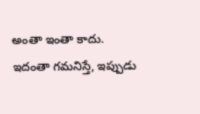అంతా ఇంతా కాదు. ఇదంతా గమనిస్తే, ఇప్పుడు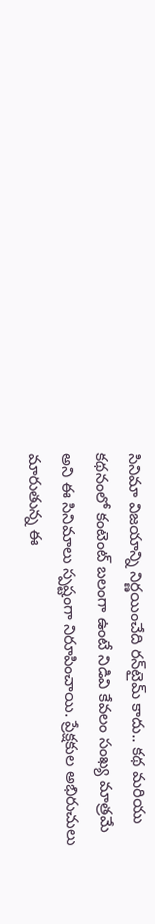సినిమా విజయాన్ని నిర్ణయించేది రన్‌టైమ్ కాదు.. కథ మరియు కథనంలో కంటెంట్ బలంగా ఉంటే నిడివి కేవలం సంఖ్య మాత్రమే అని ఈ సినిమాలు స్పష్టంగా నిరూపించాయి. ప్రేక్షకుల అభిరుచులు మారుతున్న ఈ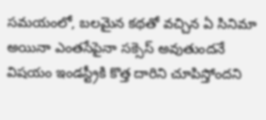సమయంలో, బలమైన కథతో వచ్చిన ఏ సినిమా అయినా ఎంతసేపైనా సక్సెస్ అవుతుందనే విషయం ఇండస్ట్రీకి కొత్త దారిని చూపిస్తోందని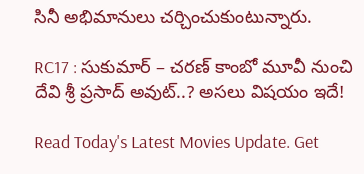సినీ అభిమానులు చర్చించుకుంటున్నారు.

RC17 : సుకుమార్ – చరణ్ కాంబో మూవీ నుంచి దేవి శ్రీ ప్రసాద్ అవుట్..? అసలు విషయం ఇదే!

Read Today's Latest Movies Update. Get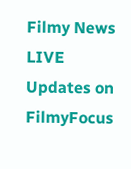Filmy News LIVE Updates on FilmyFocus